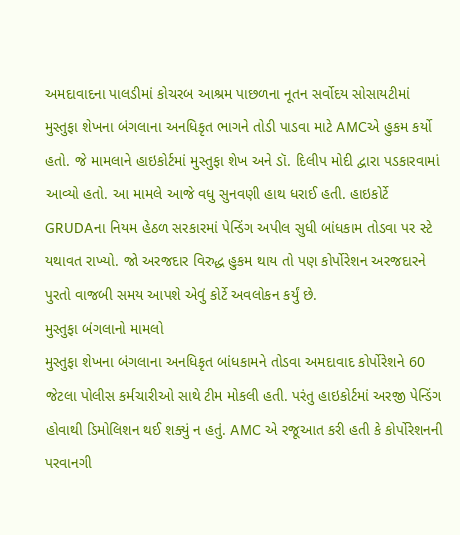અમદાવાદના પાલડીમાં કોચરબ આશ્રમ પાછળના નૂતન સર્વોદય સોસાયટીમાં મુસ્તુફા શેખના બંગલાના અનધિકૃત ભાગને તોડી પાડવા માટે AMCએ હુકમ કર્યો હતો. જે મામલાને હાઇકોર્ટમાં મુસ્તુફા શેખ અને ડૉ. દિલીપ મોદી દ્વારા પડકારવામાં આવ્યો હતો. આ મામલે આજે વધુ સુનવણી હાથ ધરાઈ હતી. હાઇકોર્ટે GRUDAના નિયમ હેઠળ સરકારમાં પેન્ડિંગ અપીલ સુધી બાંધકામ તોડવા પર સ્ટે યથાવત રાખ્યો. જો અરજદાર વિરુદ્ધ હુકમ થાય તો પણ કોર્પોરેશન અરજદારને પુરતો વાજબી સમય આપશે એવું કોર્ટે અવલોકન કર્યું છે.
મુસ્તુફા બંગલાનો મામલો
મુસ્તુફા શેખના બંગલાના અનધિકૃત બાંધકામને તોડવા અમદાવાદ કોર્પોરેશને 60 જેટલા પોલીસ કર્મચારીઓ સાથે ટીમ મોકલી હતી. પરંતુ હાઇકોર્ટમાં અરજી પેન્ડિંગ હોવાથી ડિમોલિશન થઈ શક્યું ન હતું. AMC એ રજૂઆત કરી હતી કે કોર્પોરેશનની પરવાનગી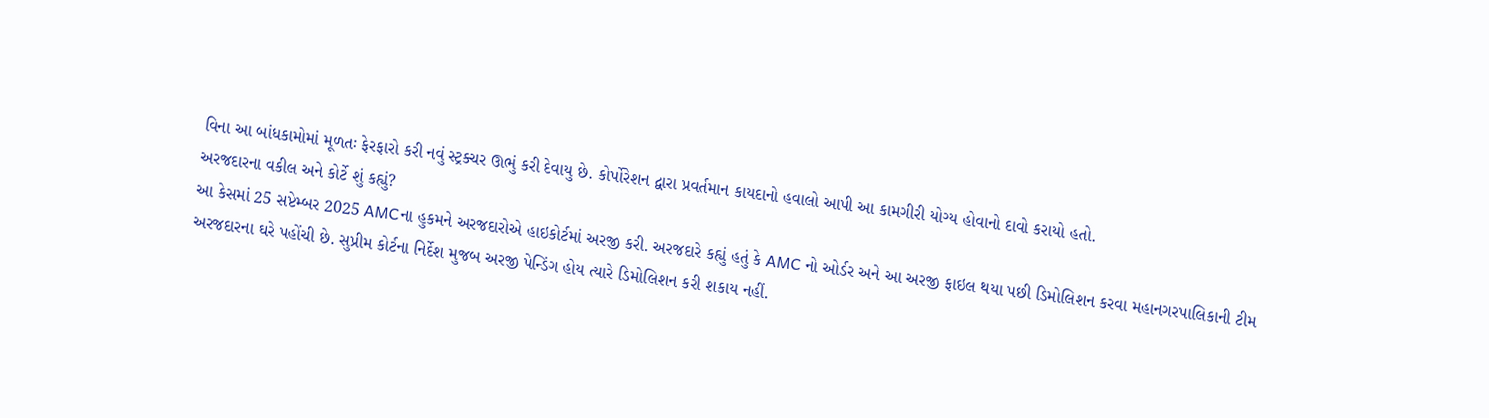વિના આ બાંધકામોમાં મૂળતઃ ફેરફારો કરી નવું સ્ટ્રક્ચર ઊભું કરી દેવાયુ છે. કોર્પોરેશન દ્વારા પ્રવર્તમાન કાયદાનો હવાલો આપી આ કામગીરી યોગ્ય હોવાનો દાવો કરાયો હતો.
અરજદારના વકીલ અને કોર્ટે શું કહ્યું?
આ કેસમાં 25 સપ્ટેમ્બર 2025 AMCના હુકમને અરજદારોએ હાઇકોર્ટમાં અરજી કરી. અરજદારે કહ્યું હતું કે AMC નો ઓર્ડર અને આ અરજી ફાઇલ થયા પછી ડિમોલિશન કરવા મહાનગરપાલિકાની ટીમ અરજદારના ઘરે પહોંચી છે. સુપ્રીમ કોર્ટના નિર્દેશ મુજબ અરજી પેન્ડિંગ હોય ત્યારે ડિમોલિશન કરી શકાય નહીં.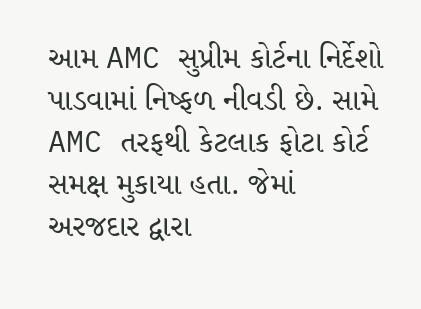આમ AMC સુપ્રીમ કોર્ટના નિર્દેશો પાડવામાં નિષ્ફળ નીવડી છે. સામે AMC તરફથી કેટલાક ફોટા કોર્ટ સમક્ષ મુકાયા હતા. જેમાં અરજદાર દ્વારા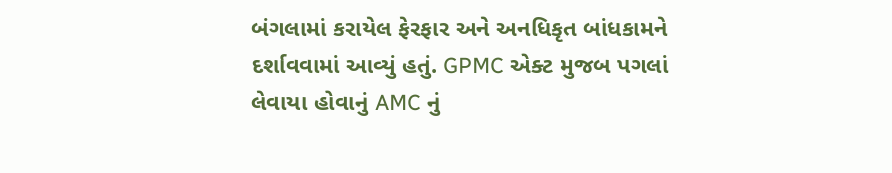બંગલામાં કરાયેલ ફેરફાર અને અનધિકૃત બાંધકામને દર્શાવવામાં આવ્યું હતું. GPMC એક્ટ મુજબ પગલાં લેવાયા હોવાનું AMC નું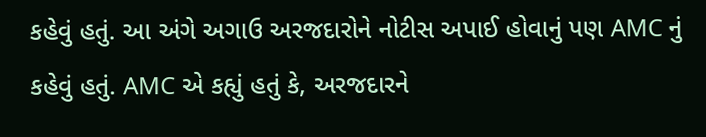કહેવું હતું. આ અંગે અગાઉ અરજદારોને નોટીસ અપાઈ હોવાનું પણ AMC નું કહેવું હતું. AMC એ કહ્યું હતું કે, અરજદારને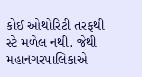કોઈ ઓથોરિટી તરફથી સ્ટે મળેલ નથી. જેથી મહાનગરપાલિકાએ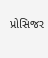પ્રોસિજર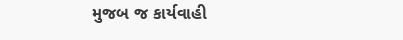મુજબ જ કાર્યવાહી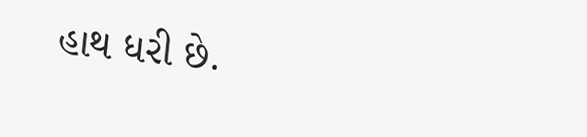હાથ ધરી છે.